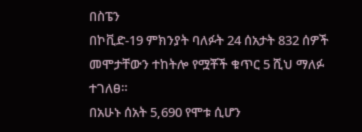በስፔን
በኮቪድ-19 ምክንያት ባለፉት 24 ሰአታት 832 ሰዎች መሞታቸውን ተከትሎ የሟቾች ቁጥር 5 ሺህ ማለፉ ተገለፀ።
በአሁኑ ሰአት 5,690 የሞቱ ሲሆን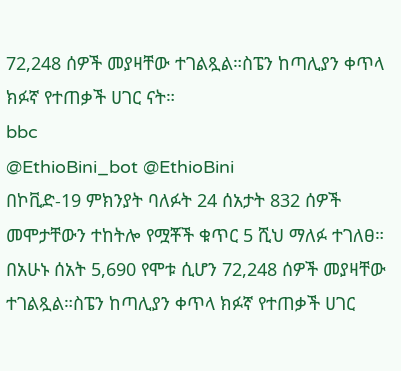72,248 ሰዎች መያዛቸው ተገልጿል።ስፔን ከጣሊያን ቀጥላ ክፉኛ የተጠቃች ሀገር ናት።
bbc
@EthioBini_bot @EthioBini
በኮቪድ-19 ምክንያት ባለፉት 24 ሰአታት 832 ሰዎች መሞታቸውን ተከትሎ የሟቾች ቁጥር 5 ሺህ ማለፉ ተገለፀ።
በአሁኑ ሰአት 5,690 የሞቱ ሲሆን 72,248 ሰዎች መያዛቸው ተገልጿል።ስፔን ከጣሊያን ቀጥላ ክፉኛ የተጠቃች ሀገር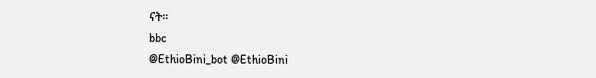ናት።
bbc
@EthioBini_bot @EthioBini